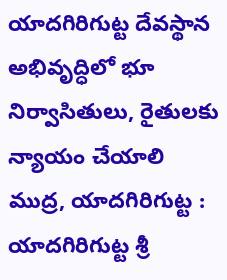యాదగిరిగుట్ట దేవస్థాన అభివృద్ధిలో భూ నిర్వాసితులు, రైతులకు న్యాయం చేయాలి
ముద్ర, యాదగిరిగుట్ట :
యాదగిరిగుట్ట శ్రీ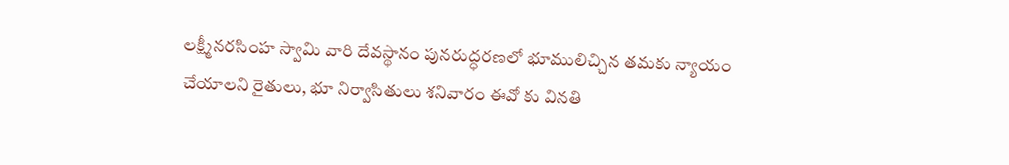లక్ష్మీనరసింహ స్వామి వారి దేవస్థానం పునరుద్ధరణలో భూములిచ్చిన తమకు న్యాయం చేయాలని రైతులు, భూ నిర్వాసితులు శనివారం ఈవో కు వినతి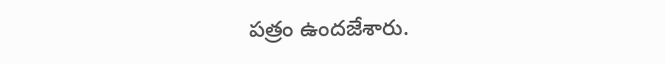పత్రం ఉందజేశారు.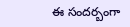ఈ సందర్బంగా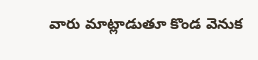వారు మాట్లాడుతూ కొండ వెనుక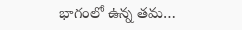భాగంలో ఉన్న తమ…